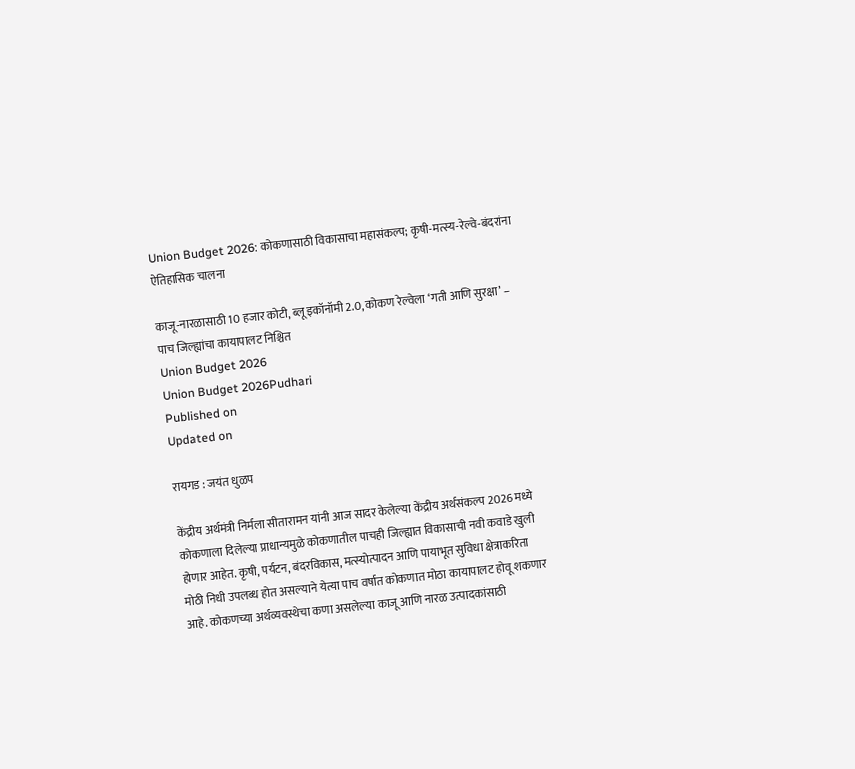Union Budget 2026: कोकणासाठी विकासाचा महासंकल्प; कृषी-मत्स्य-रेल्वे-बंदरांना ऐतिहासिक चालना

काजू-नारळासाठी 10 हजार कोटी, ब्लू इकॉनॉमी 2.0, कोकण रेल्वेला ‘गती आणि सुरक्षा’ – पाच जिल्ह्यांचा कायापालट निश्चित
Union Budget 2026
Union Budget 2026Pudhari
Published on
Updated on

रायगड : जयंत धुळप

केंद्रीय अर्थमंत्री निर्मला सीतारामन यांनी आज सादर केलेल्या केंद्रीय अर्थसंकल्प 2026 मध्ये कोकणाला दिलेल्या प्राधान्यमुळे कोकणातील पाचही जिल्ह्यात विकासाची नवी कवाडे खुली होणार आहेत. कृषी, पर्यटन, बंदरविकास, मत्स्योत्पादन आणि पायाभूत सुविधा क्षेत्राकरिता मोठी निधी उपलब्ध होत असल्याने येत्या पाच वर्षात कोकणात मोठा कायापालट होवू शकणार आहे. कोकणच्या अर्थव्यवस्थेचा कणा असलेल्या काजू आणि नारळ उत्पादकांसाठी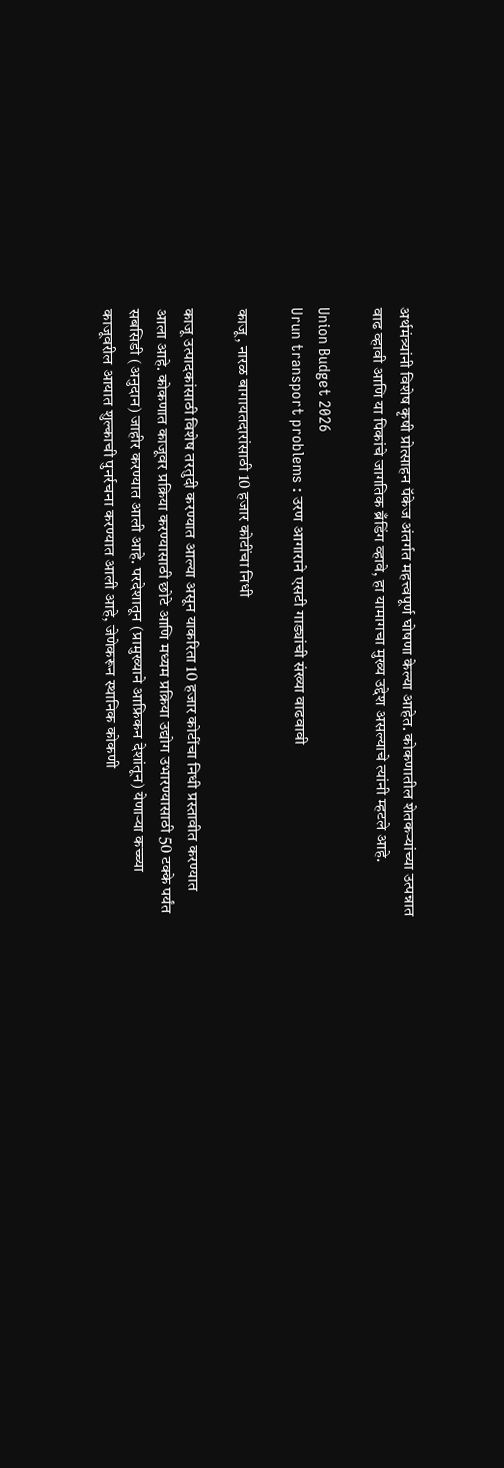अर्थमंत्र्यांनी विशेष कृषी प्रोत्साहन पॅकेज अंतर्गत महत्त्वपूर्ण घोषणा केल्या आहेत. कोकणातील शेतकऱ्यांच्या उत्पन्नात वाढ व्हावी आणि या पिकांचे जागतिक ब्रँडिंग व्हावे, हा यामागचा मुख्य उद्देश असल्याचे त्यांनी म्हटले आहे.

Union Budget 2026
Urun transport problems : उरण आगाराने एसटी गाड्यांची संख्या वाढवावी

काजू, नारळ बागायतदारांसाठी 10 हजार कोटींचा निधी

काजू उत्पादकांसाठी विशेष तरतुदी करण्यात आल्या असून याकरिता 10 हजार कोटींचा निधी प्रस्तावीत करण्यात आला आहे. कोकणात काजूवर प्रक्रिया करण्यासाठी छोटे आणि मध्यम प्रक्रिया उद्योग उभारण्यासाठी 50 टक्के पर्यंत सबसिडी (अनुदान) जाहीर करण्यात आली आहे. परदेशातून (प्रामुख्याने आफ्रिकन देशांतून) येणाऱ्या कच्च्या काजूवरील आयात शुल्काची पुनर्रचना करण्यात आली आहे, जेणेकरून स्थानिक कोकणी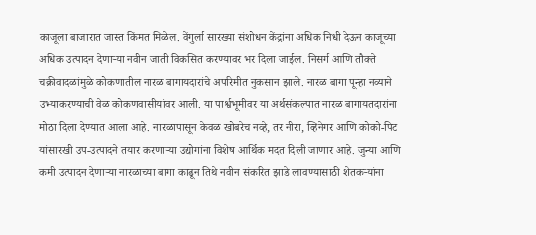काजूला बाजारात जास्त किंमत मिळेल. वेंगुर्ला सारख्या संशोधन केंद्रांना अधिक निधी देऊन काजूच्या अधिक उत्पादन देणाऱ्या नवीन जाती विकसित करण्यावर भर दिला जाईल. निसर्ग आणि तौक्ते चक्रीवादळांमुळे कोकणातील नारळ बागायदारांचे अपरिमीत नुकसान झाले. नारळ बागा पून्हा नव्याने उभ्याकरण्याची वेळ कोकणवासीयांवर आली. या पार्श्वभूमीवर या अर्थसंकल्पात नारळ बागायतदारांना मोठा दिला देण्यात आला आहे. नारळापासून केवळ खोबरेच नव्हे, तर नीरा, व्हिनेगर आणि कोको-पिट यांसारखी उप-उत्पादने तयार करणाऱ्या उद्योगांना विशेष आर्थिक मदत दिली जाणार आहे. जुन्या आणि कमी उत्पादन देणाऱ्या नारळाच्या बागा काढून तिथे नवीन संकरित झाडे लावण्यासाठी शेतकऱ्यांना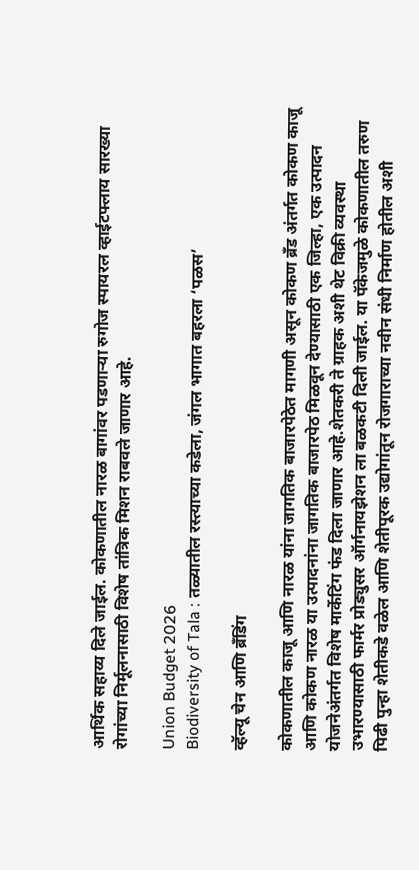आर्थिक सहाय्य दिले जाईल. कोकणातील नारळ बागांवर पडणाऱ्या रुगोज स्पायरल व्हाईटफ्लाय सारख्या रोगांच्या निर्मूलनासाठी विशेष तांत्रिक मिशन राबवले जाणार आहे.

Union Budget 2026
Biodiversity of Tala : तळ्यातील रस्त्याच्या कडेला, जंगल भागात बहरला ‌‘पळस‌’

व्हॅल्यू चेन आणि ब्रँडिंग

कोकणातील काजू आणि नारळ यांना जागतिक बाजारपेठेत मागणी असून कोकण ब्रँड अंतर्गत कोकण काजू आणि कोकण नारळ या उत्पादनांना जागतिक बाजारपेठ मिळवून देण्यासाठी एक जिल्हा, एक उत्पादन योजनेअंतर्गत विशेष मार्केटिंग फंड दिला जाणार आहे.शेतकरी ते ग्राहक अशी थेट विक्री व्यवस्था उभारण्यासाठी फार्मर प्रोड्युसर ऑर्गनायझेशन ला बळकटी दिली जाईल. या पॅकेजमुळे कोकणातील तरुण पिढी पुन्हा शेतीकडे वळेल आणि शेतीपूरक उद्योगांतून रोजगाराच्या नवीन संधी निर्माण होतील अशी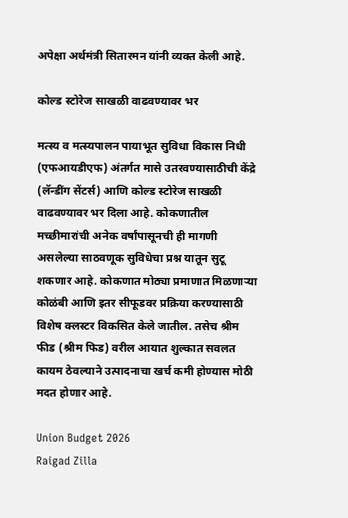अपेक्षा अर्थमंत्री सितारमन यांनी व्यक्त केली आहे.

कोल्ड स्टोरेज साखळी वाढवण्यावर भर

मत्स्य व मत्स्यपालन पायाभूत सुविधा विकास निधी (एफआयडीएफ) अंतर्गत मासे उतरवण्यासाठीची केंद्रे (लॅन्डींग सेंटर्स) आणि कोल्ड स्टोरेज साखळी वाढवण्यावर भर दिला आहे. कोकणातील मच्छीमारांची अनेक वर्षांपासूनची ही मागणी असलेल्या साठवणूक सुविधेचा प्रश्न यातून सुटू शकणार आहे. कोकणात मोठ्या प्रमाणात मिळणाऱ्या कोळंबी आणि इतर सीफूडवर प्रक्रिया करण्यासाठी विशेष क्लस्टर विकसित केले जातील. तसेच श्रीम फीड (श्रीम फिड) वरील आयात शुल्कात सवलत कायम ठेवल्याने उत्पादनाचा खर्च कमी होण्यास मोठी मदत होणार आहे.

Union Budget 2026
Raigad Zilla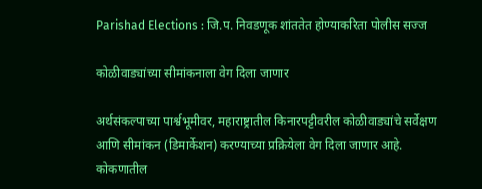Parishad Elections : जि.प. निवडणूक शांततेत होण्याकरिता पोलीस सज्ज

कोळीवाड्यांच्या सीमांकनाला वेग दिला जाणार

अर्थसंकल्पाच्या पार्श्वभूमीवर, महाराष्ट्रातील किनारपट्टीवरील कोळीवाड्यांचे सर्वेक्षण आणि सीमांकन (डिमार्केशन) करण्याच्या प्रक्रियेला वेग दिला जाणार आहे. कोकणातील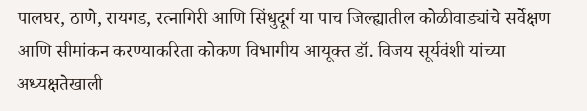पालघर, ठाणे, रायगड, रत्नागिरी आणि सिंधुदूर्ग या पाच जिल्ह्यातील कोळीवाड्यांचे सर्वेक्षण आणि सीमांकन करण्याकरिता कोकण विभागीय आयूक्त डॉ. विजय सूर्यवंशी यांच्या अध्यक्षतेखाली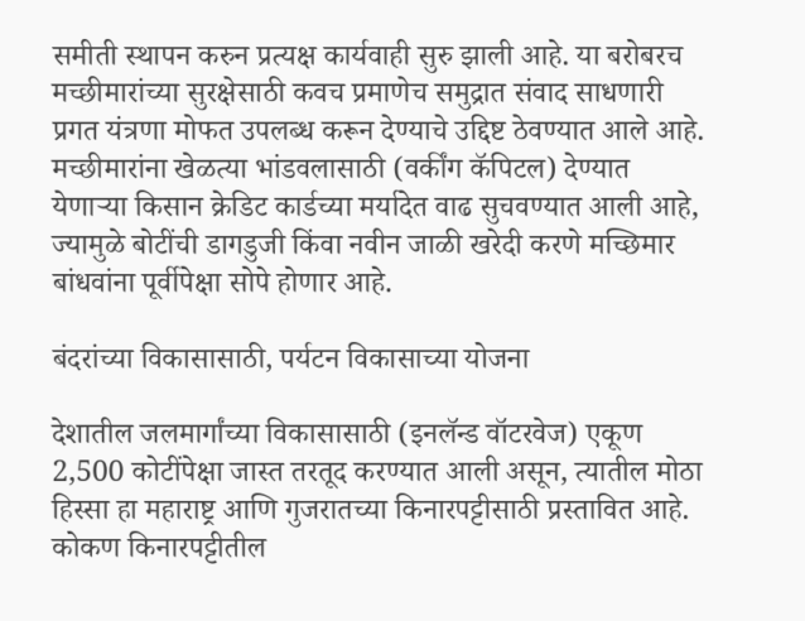समीती स्थापन करुन प्रत्यक्ष कार्यवाही सुरु झाली आहे. या बरोबरच मच्छीमारांच्या सुरक्षेसाठी कवच प्रमाणेच समुद्रात संवाद साधणारी प्रगत यंत्रणा मोफत उपलब्ध करून देण्याचे उद्दिष्ट ठेवण्यात आले आहे. मच्छीमारांना खेळत्या भांडवलासाठी (वर्कींग कॅपिटल) देण्यात येणाऱ्या किसान क्रेडिट कार्डच्या मर्यादेत वाढ सुचवण्यात आली आहे, ज्यामुळे बोटींची डागडुजी किंवा नवीन जाळी खरेदी करणे मच्छिमार बांधवांना पूर्वीपेक्षा सोपे होणार आहे.

बंदरांच्या विकासासाठी, पर्यटन विकासाच्या योजना

देशातील जलमार्गांच्या विकासासाठी (इनलॅन्ड वॉटरवेज) एकूण 2,500 कोटींपेक्षा जास्त तरतूद करण्यात आली असून, त्यातील मोठा हिस्सा हा महाराष्ट्र आणि गुजरातच्या किनारपट्टीसाठी प्रस्तावित आहे. कोकण किनारपट्टीतील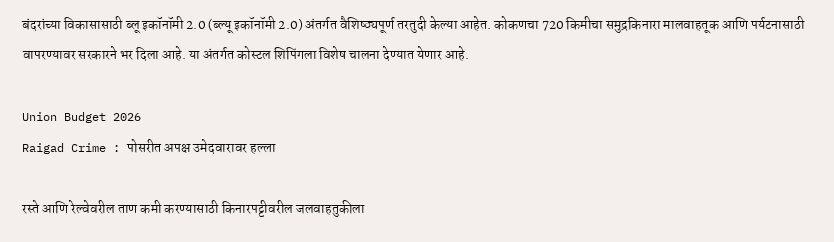बंदरांच्या विकासासाठी ब्लू इकॉनॉमी 2.0 (ब्ल्यू इकॉनॉमी 2.0) अंतर्गत वैशिष्ठ्यपूर्ण तरतुदी केल्या आहेत. कोकणचा 720 किमीचा समुद्रकिनारा मालवाहतूक आणि पर्यटनासाठी वापरण्यावर सरकारने भर दिला आहे. या अंतर्गत कोस्टल शिपिंगला विशेष चालना देण्यात येणार आहे.

Union Budget 2026
Raigad Crime : पोसरीत अपक्ष उमेदवारावर हल्ला

रस्ते आणि रेल्वेवरील ताण कमी करण्यासाठी किनारपट्टीवरील जलवाहतुकीला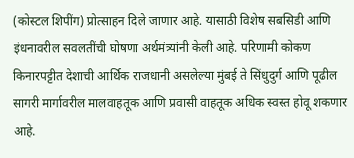(कोस्टल शिपींग) प्रोत्साहन दिले जाणार आहे. यासाठी विशेष सबसिडी आणि इंधनावरील सवलतींची घोषणा अर्थमंत्र्यांनी केली आहे. परिणामी कोकण किनारपट्टीत देशाची आर्थिक राजधानी असलेल्या मुंबई ते सिंधुदुर्ग आणि पूढील सागरी मार्गावरील मालवाहतूक आणि प्रवासी वाहतूक अधिक स्वस्त होवू शकणार आहे.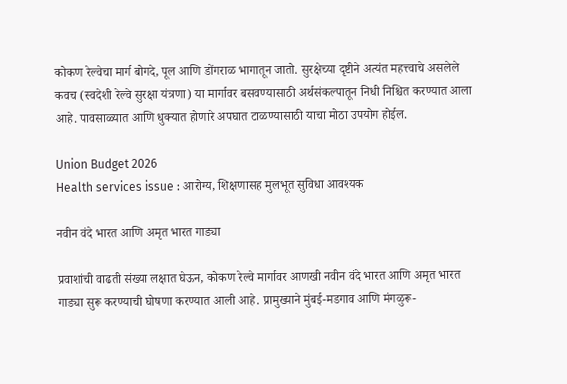कोकण रेल्वेचा मार्ग बोगदे, पूल आणि डोंगराळ भागातून जातो. सुरक्षेच्या दृष्टीने अत्यंत महत्त्वाचे असलेले कवच (स्वदेशी रेल्वे सुरक्षा यंत्रणा) या मार्गावर बसवण्यासाठी अर्थसंकल्पातून निधी निश्चित करण्यात आला आहे. पावसाळ्यात आणि धुक्यात होणारे अपघात टाळण्यासाठी याचा मोठा उपयोग होईल.

Union Budget 2026
Health services issue : आरोग्य, शिक्षणासह मुलभूत सुविधा आवश्यक

नवीन वंदे भारत आणि अमृत भारत गाड्या

प्रवाशांची वाढती संख्या लक्षात घेऊन, कोकण रेल्वे मार्गावर आणखी नवीन वंदे भारत आणि अमृत भारत गाड्या सुरू करण्याची घोषणा करण्यात आली आहे. प्रामुख्याने मुंबई-मडगाव आणि मंगळुरू-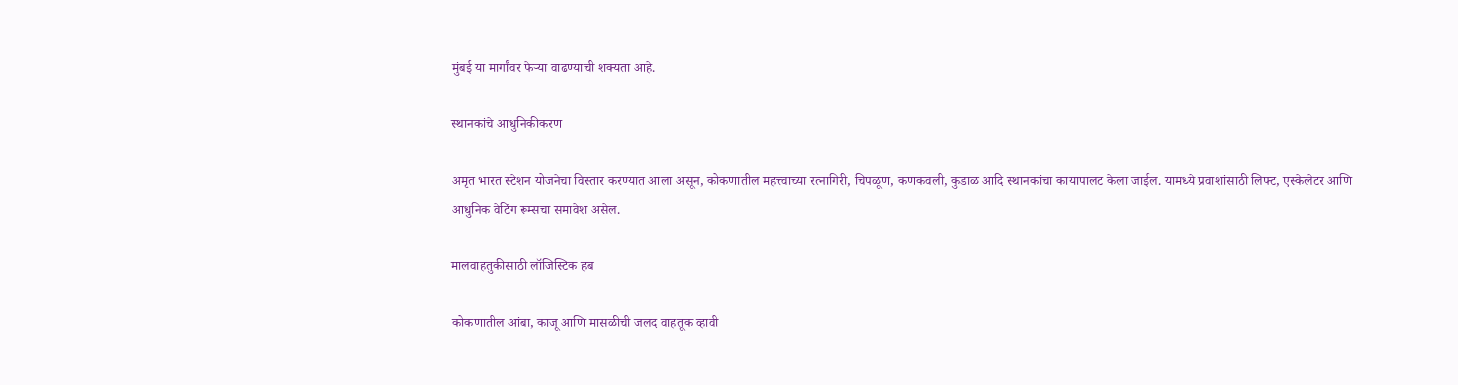मुंबई या मार्गांवर फेऱ्या वाढण्याची शक्यता आहे.

स्थानकांचे आधुनिकीकरण

अमृत भारत स्टेशन योजनेचा विस्तार करण्यात आला असून, कोकणातील महत्त्वाच्या रत्नागिरी, चिपळूण, कणकवली, कुडाळ आदि स्थानकांचा कायापालट केला जाईल. यामध्ये प्रवाशांसाठी लिफ्ट, एस्केलेटर आणि आधुनिक वेटिंग रूम्सचा समावेश असेल.

मालवाहतुकीसाठी लॉजिस्टिक हब

कोकणातील आंबा, काजू आणि मासळीची जलद वाहतूक व्हावी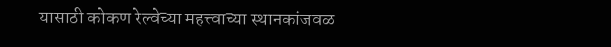यासाठी कोकण रेल्वेच्या महत्त्वाच्या स्थानकांजवळ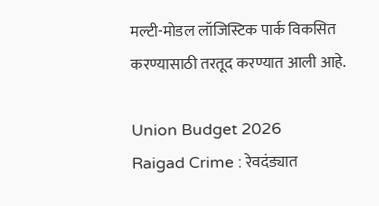मल्टी-मोडल लॉजिस्टिक पार्क विकसित करण्यासाठी तरतूद करण्यात आली आहे.

Union Budget 2026
Raigad Crime : रेवदंड्यात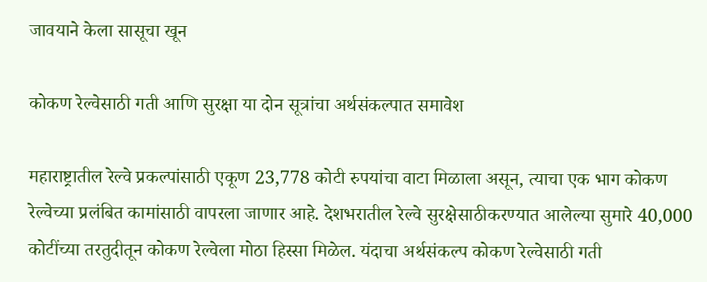जावयाने केला सासूचा खून

कोकण रेल्वेसाठी गती आणि सुरक्षा या दोन सूत्रांचा अर्थसंकल्पात समावेश

महाराष्ट्रातील रेल्वे प्रकल्पांसाठी एकूण 23,778 कोटी रुपयांचा वाटा मिळाला असून, त्याचा एक भाग कोकण रेल्वेच्या प्रलंबित कामांसाठी वापरला जाणार आहे. देशभरातील रेल्वे सुरक्षेसाठीकरण्यात आलेल्या सुमारे 40,000 कोटींच्या तरतुदीतून कोकण रेल्वेला मोठा हिस्सा मिळेल. यंदाचा अर्थसंकल्प कोकण रेल्वेसाठी गती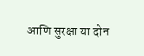आणि सुरक्षा या दोन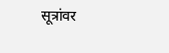सूत्रांवर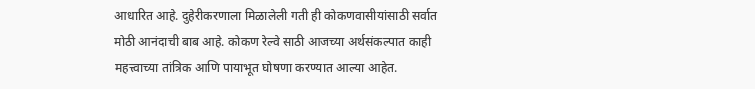आधारित आहे. दुहेरीकरणाला मिळालेली गती ही कोकणवासीयांसाठी सर्वात मोठी आनंदाची बाब आहे. कोकण रेल्वे साठी आजच्या अर्थसंकल्पात काही महत्त्वाच्या तांत्रिक आणि पायाभूत घोषणा करण्यात आल्या आहेत.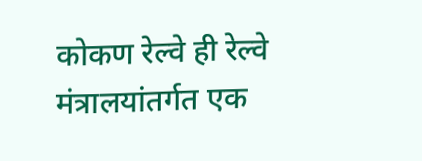कोकण रेल्वे ही रेल्वे मंत्रालयांतर्गत एक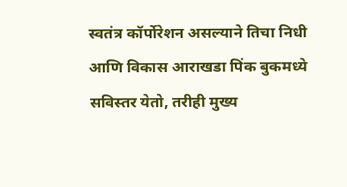स्वतंत्र कॉर्पोरेशन असल्याने तिचा निधी आणि विकास आराखडा पिंक बुकमध्ये सविस्तर येतो, तरीही मुख्य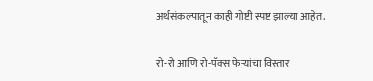अर्थसंकल्पातून काही गोष्टी स्पष्ट झाल्या आहेत.

रो-रो आणि रो-पॅक्स फेऱ्यांचा विस्तार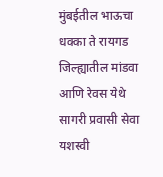मुंबईतील भाऊचा धक्का ते रायगड जिल्ह्यातील मांडवा आणि रेवस येथे सागरी प्रवासी सेवा यशस्वी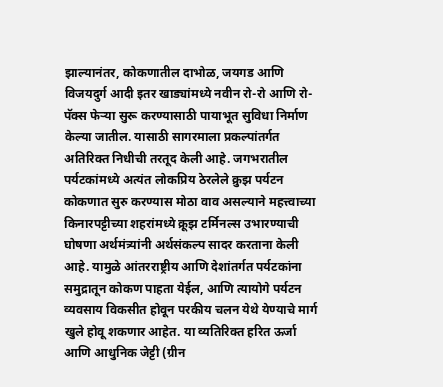झाल्यानंतर, कोकणातील दाभोळ, जयगड आणि विजयदुर्ग आदी इतर खाड्यांमध्ये नवीन रो-रो आणि रो-पॅक्स फेऱ्या सुरू करण्यासाठी पायाभूत सुविधा निर्माण केल्या जातील. यासाठी सागरमाला प्रकल्पांतर्गत अतिरिक्त निधीची तरतूद केली आहे. जगभरातील पर्यटकांमध्ये अत्यंत लोकप्रिय ठेरलेले क्रुझ पर्यटन कोकणात सुरु करण्यास मोठा वाव असल्याने महत्त्वाच्या किनारपट्टीच्या शहरांमध्ये क्रूझ टर्मिनल्स उभारण्याची घोषणा अर्थमंत्र्यांनी अर्थसंकल्प सादर करताना केली आहे. यामुळे आंतरराष्ट्रीय आणि देशांतर्गत पर्यटकांना समुद्रातून कोकण पाहता येईल, आणि त्यायोगे पर्यटन व्यवसाय विकसीत होवून परकीय चलन येथे येण्याचे मार्ग खुले होवू शकणार आहेत. या व्यतिरिक्त हरित ऊर्जा आणि आधुनिक जेट्टी (ग्रीन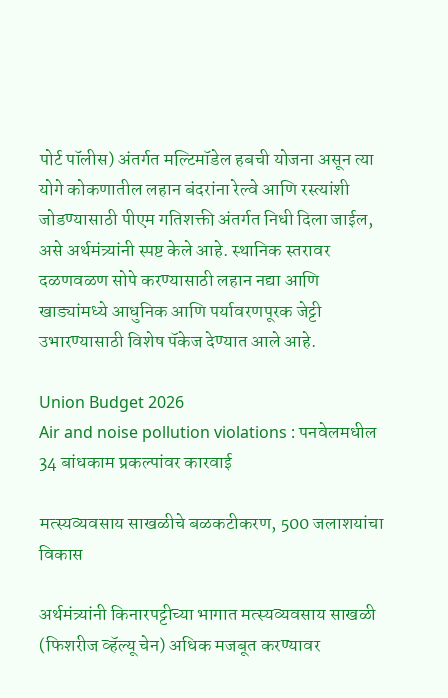पोर्ट पॉलीस) अंतर्गत मल्टिमॉडेल हबची योजना असून त्या योगे कोकणातील लहान बंदरांना रेल्वे आणि रस्त्यांशी जोडण्यासाठी पीएम गतिशक्ती अंतर्गत निधी दिला जाईल, असे अर्थमंत्र्यांनी स्पष्ट केले आहे. स्थानिक स्तरावर दळणवळण सोपे करण्यासाठी लहान नद्या आणि खाड्यांमध्ये आधुनिक आणि पर्यावरणपूरक जेट्टी उभारण्यासाठी विशेष पॅकेज देण्यात आले आहे.

Union Budget 2026
Air and noise pollution violations : पनवेलमधील 34 बांधकाम प्रकल्पांवर कारवाई

मत्स्यव्यवसाय साखळीचे बळकटीकरण, 500 जलाशयांचा विकास

अर्थमंत्र्यांनी किनारपट्टीच्या भागात मत्स्यव्यवसाय साखळी (फिशरीज व्हॅल्यू चेन) अधिक मजबूत करण्यावर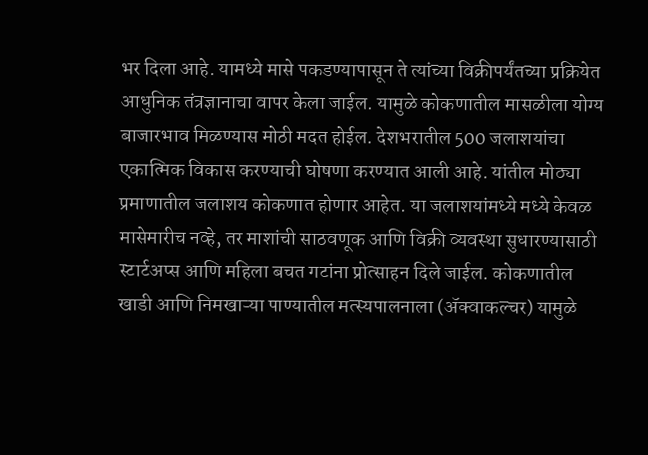भर दिला आहे. यामध्ये मासे पकडण्यापासून ते त्यांच्या विक्रीपर्यंतच्या प्रक्रियेत आधुनिक तंत्रज्ञानाचा वापर केला जाईल. यामुळे कोकणातील मासळीला योग्य बाजारभाव मिळण्यास मोठी मदत होईल. देशभरातील 500 जलाशयांचा एकात्मिक विकास करण्याची घोषणा करण्यात आली आहे. यांतील मोठ्या प्रमाणातील जलाशय कोकणात होणार आहेत. या जलाशयांमध्ये मध्ये केवळ मासेमारीच नव्हे, तर माशांची साठवणूक आणि विक्री व्यवस्था सुधारण्यासाठी स्टार्टअप्स आणि महिला बचत गटांना प्रोत्साहन दिले जाईल. कोकणातील खाडी आणि निमखाऱ्या पाण्यातील मत्स्यपालनाला (ॲक्वाकल्चर) यामुळे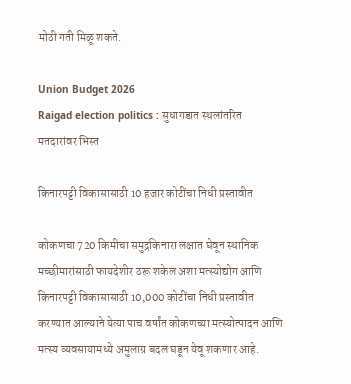मोठी गती मिळू शकते.

Union Budget 2026
Raigad election politics : सुधागडात स्थलांतरित मतदारांवर भिस्त

किनारपट्टी विकासासाठी 10 हजार कोटींचा निधी प्रस्तावीत

कोकणचा 720 किमीचा समुद्रकिनारा लक्षात घेवून स्थानिक मच्छीमारांसाठी फायदेशीर ठरू शकेल अशा मत्स्योद्योग आणि किनारपट्टी विकासासाठी 10,000 कोटींचा निधी प्रस्तावीत करण्यात आल्याने येत्या पाच वर्षांत कोकणच्या मत्स्योत्पादन आणि मत्स्य व्यवसायामध्ये अमुलाग्र बदल घडून येवू शकणार आहे.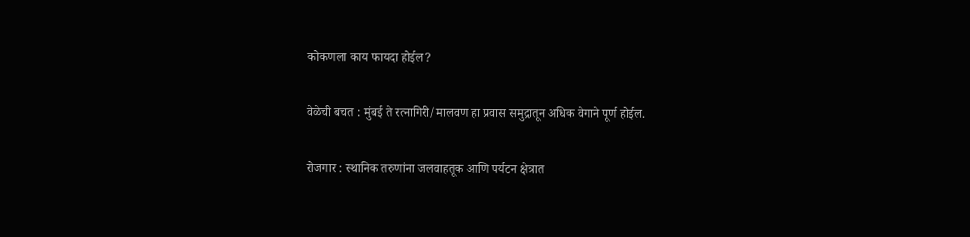कोकणला काय फायदा होईल?

वेळेची बचत : मुंबई ते रत्नागिरी/मालवण हा प्रवास समुद्रातून अधिक वेगाने पूर्ण होईल.

रोजगार : स्थानिक तरुणांना जलवाहतूक आणि पर्यटन क्षेत्रात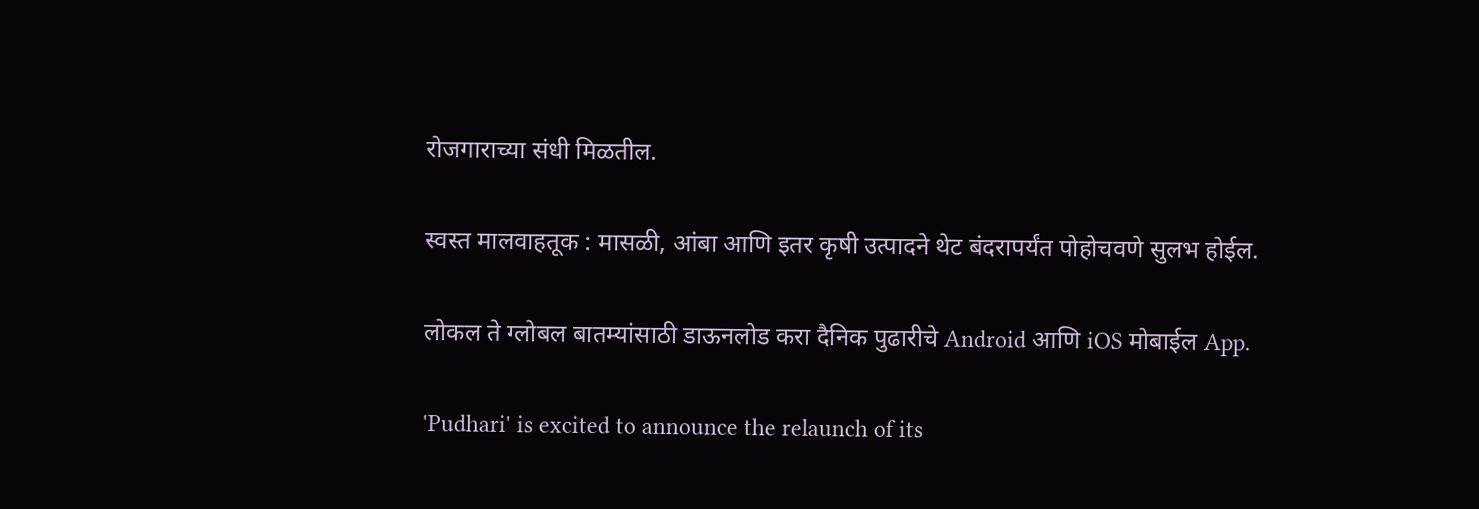रोजगाराच्या संधी मिळतील.

स्वस्त मालवाहतूक : मासळी, आंबा आणि इतर कृषी उत्पादने थेट बंदरापर्यंत पोहोचवणे सुलभ होईल.

लोकल ते ग्लोबल बातम्यांसाठी डाऊनलोड करा दैनिक पुढारीचे Android आणि iOS मोबाईल App.

'Pudhari' is excited to announce the relaunch of its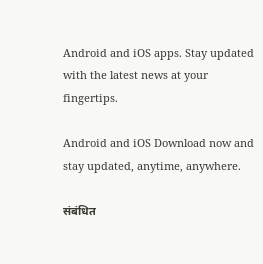Android and iOS apps. Stay updated with the latest news at your fingertips.

Android and iOS Download now and stay updated, anytime, anywhere.

संबंधित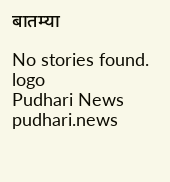बातम्या

No stories found.
logo
Pudhari News
pudhari.news